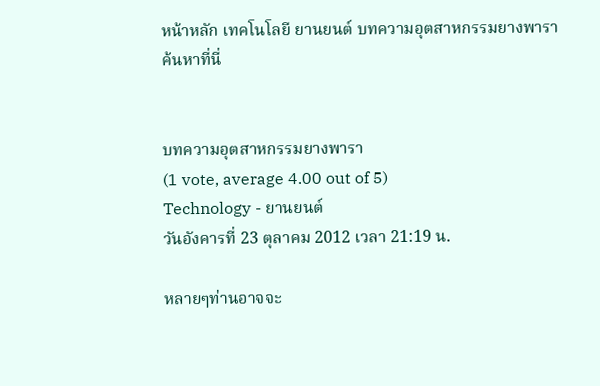หน้าหลัก เทคโนโลยี ยานยนต์ บทความอุตสาหกรรมยางพารา
ค้นหาที่นี่


บทความอุตสาหกรรมยางพารา
(1 vote, average 4.00 out of 5)
Technology - ยานยนต์
วันอังคารที่ 23 ตุลาคม 2012 เวลา 21:19 น.

หลายๆท่านอาจจะ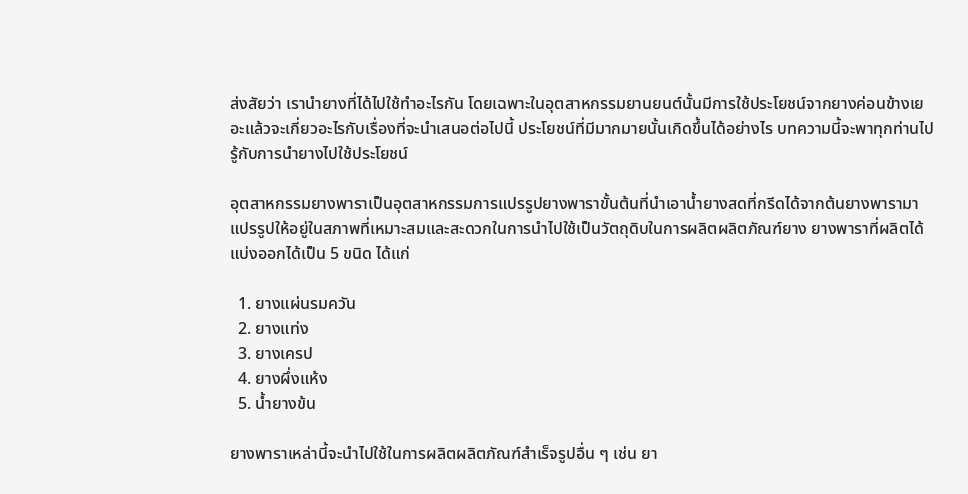ส่งสัยว่า เรานำยางที่ได้ไปใช้ทำอะไรกัน โดยเฉพาะในอุตสาหกรรมยานยนต์นั้นมีการใช้ประโยชน์จากยางค่อนข้างเยอะแล้วจะเกี่ยวอะไรกับเรื่องที่จะนำเสนอต่อไปนี้ ประโยชน์ที่มีมากมายนั้นเกิดขึ้นได้อย่างไร บทความนี้จะพาทุกท่านไปรู้กับการนำยางไปใช้ประโยชน์

อุตสาหกรรมยางพาราเป็นอุตสาหกรรมการแปรรูปยางพาราขั้นต้นที่นำเอาน้ำยางสดที่กรีดได้จากต้นยางพารามาแปรรูปให้อยู่ในสภาพที่เหมาะสมและสะดวกในการนำไปใช้เป็นวัตถุดิบในการผลิตผลิตภัณฑ์ยาง ยางพาราที่ผลิตได้แบ่งออกได้เป็น 5 ขนิด ได้แก่

  1. ยางแผ่นรมควัน
  2. ยางแท่ง
  3. ยางเครป
  4. ยางผึ่งแห้ง
  5. น้ำยางข้น

ยางพาราเหล่านี้จะนำไปใช้ในการผลิตผลิตภัณฑ์สำเร็จรูปอื่น ๆ เช่น ยา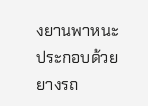งยานพาหนะ  ประกอบด้วย  ยางรถ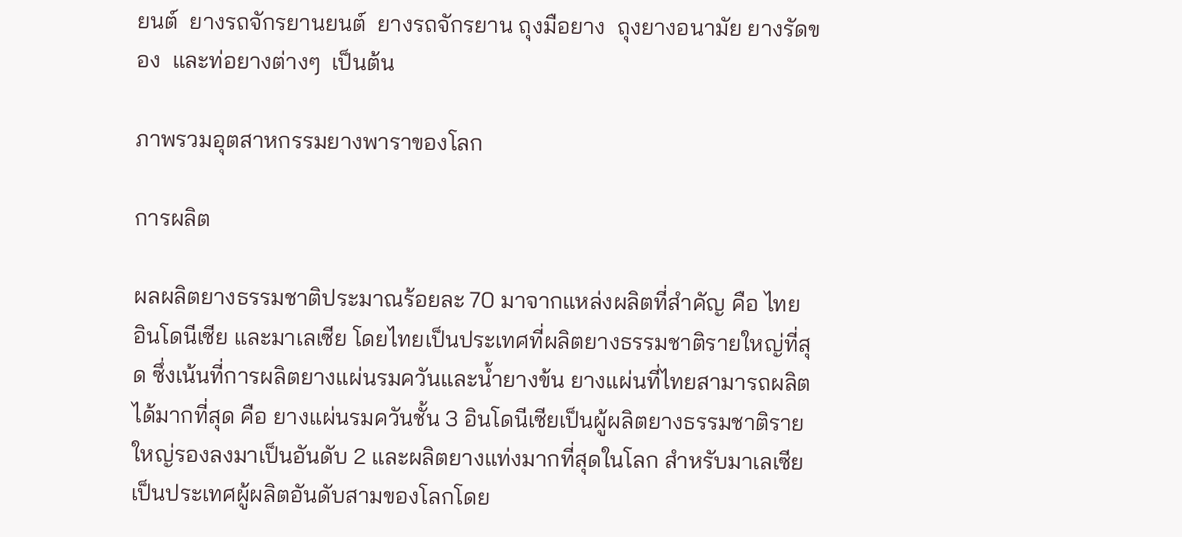ยนต์  ยางรถจักรยานยนต์  ยางรถจักรยาน ถุงมือยาง  ถุงยางอนามัย ยางรัดของ  และท่อยางต่างๆ  เป็นต้น

ภาพรวมอุตสาหกรรมยางพาราของโลก

การผลิต

ผลผลิตยางธรรมชาติประมาณร้อยละ 70 มาจากแหล่งผลิตที่สำคัญ คือ ไทย อินโดนีเซีย และมาเลเซีย โดยไทยเป็นประเทศที่ผลิตยางธรรมชาติรายใหญ่ที่สุด ซึ่งเน้นที่การผลิตยางแผ่นรมควันและน้ำยางข้น ยางแผ่นที่ไทยสามารถผลิตได้มากที่สุด คือ ยางแผ่นรมควันชั้น 3 อินโดนีเซียเป็นผู้ผลิตยางธรรมชาติรายใหญ่รองลงมาเป็นอันดับ 2 และผลิตยางแท่งมากที่สุดในโลก สำหรับมาเลเซียเป็นประเทศผู้ผลิตอันดับสามของโลกโดย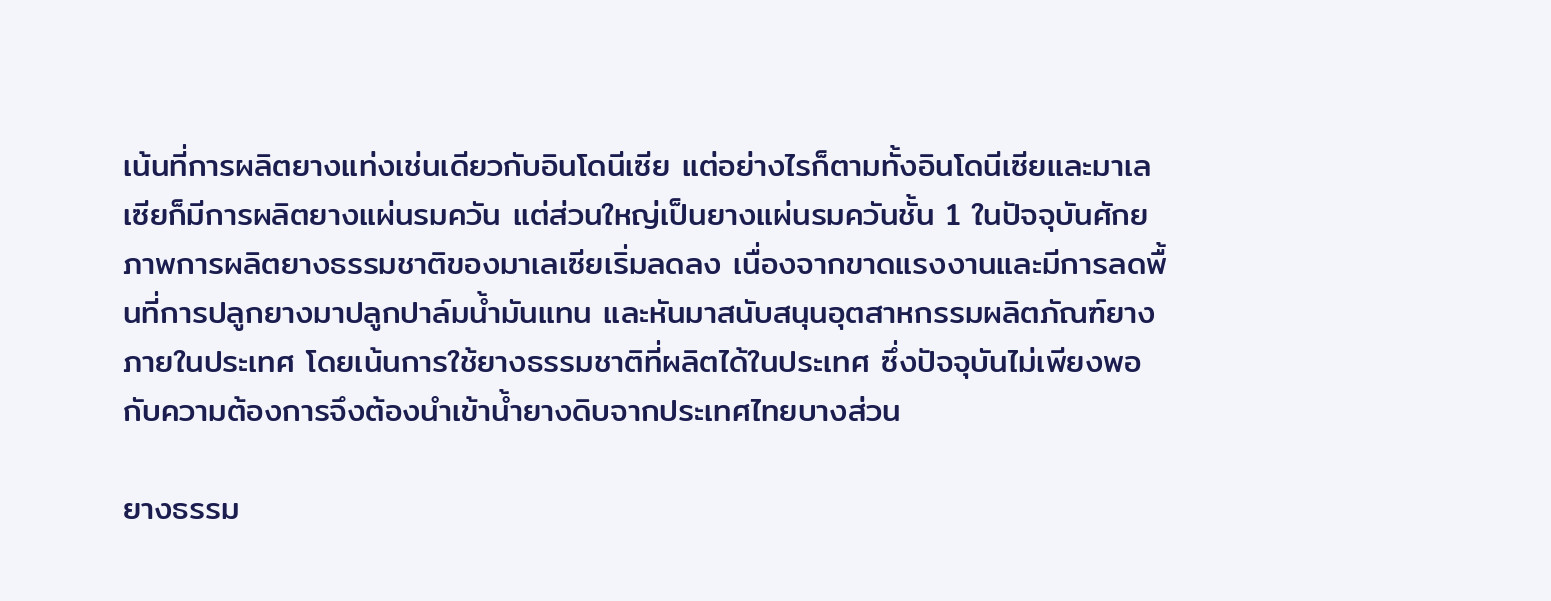เน้นที่การผลิตยางแท่งเช่นเดียวกับอินโดนีเซีย แต่อย่างไรก็ตามทั้งอินโดนีเซียและมาเลเซียก็มีการผลิตยางแผ่นรมควัน แต่ส่วนใหญ่เป็นยางแผ่นรมควันชั้น 1 ในปัจจุบันศักยภาพการผลิตยางธรรมชาติของมาเลเซียเริ่มลดลง เนื่องจากขาดแรงงานและมีการลดพื้นที่การปลูกยางมาปลูกปาล์มน้ำมันแทน และหันมาสนับสนุนอุตสาหกรรมผลิตภัณฑ์ยางภายในประเทศ โดยเน้นการใช้ยางธรรมชาติที่ผลิตได้ในประเทศ ซึ่งปัจจุบันไม่เพียงพอกับความต้องการจึงต้องนำเข้าน้ำยางดิบจากประเทศไทยบางส่วน

ยางธรรม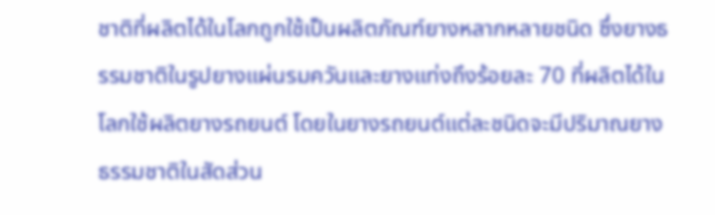ชาติที่ผลิตได้ในโลกถูกใช้เป็นผลิตภัณฑ์ยางหลากหลายชนิด ซึ่งยางธรรมชาติในรูปยางแผ่นรมควันและยางแท่งถึงร้อยละ 70 ที่ผลิตได้ในโลกใช้ผลิตยางรถยนต์ โดยในยางรถยนต์แต่ละชนิดจะมีปริมาณยางธรรมชาติในสัดส่วน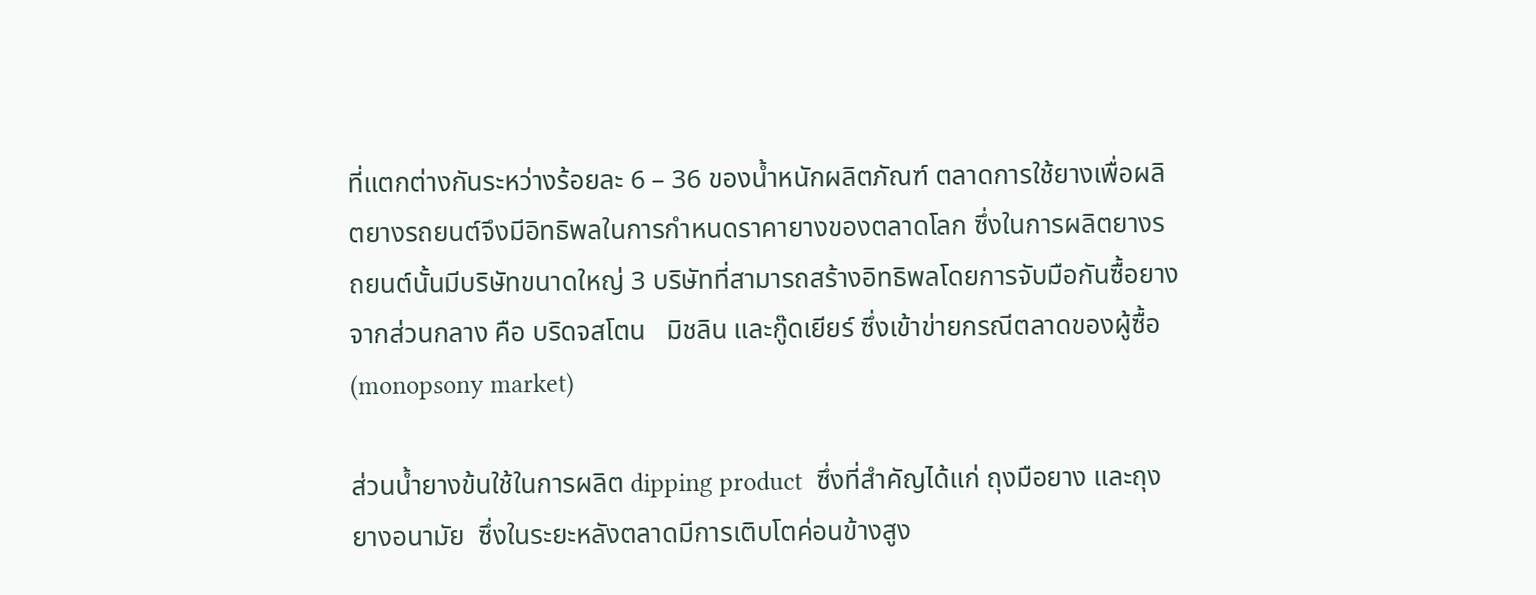ที่แตกต่างกันระหว่างร้อยละ 6 – 36 ของน้ำหนักผลิตภัณฑ์ ตลาดการใช้ยางเพื่อผลิตยางรถยนต์จึงมีอิทธิพลในการกำหนดราคายางของตลาดโลก ซึ่งในการผลิตยางรถยนต์นั้นมีบริษัทขนาดใหญ่ 3 บริษัทที่สามารถสร้างอิทธิพลโดยการจับมือกันซื้อยางจากส่วนกลาง คือ บริดจสโตน   มิชลิน และกู๊ดเยียร์ ซึ่งเข้าข่ายกรณีตลาดของผู้ซื้อ (monopsony market)

ส่วนน้ำยางข้นใช้ในการผลิต dipping product  ซึ่งที่สำคัญได้แก่ ถุงมือยาง และถุงยางอนามัย  ซึ่งในระยะหลังตลาดมีการเติบโตค่อนข้างสูง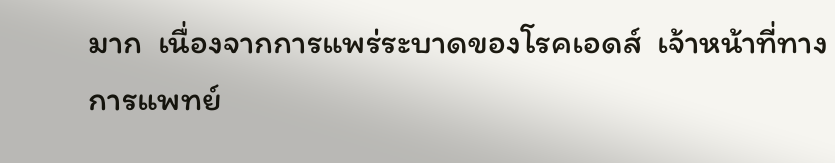มาก  เนื่องจากการแพร่ระบาดของโรคเอดส์  เจ้าหน้าที่ทางการแพทย์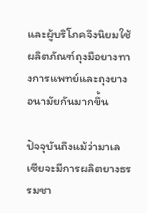และผู้บริโภคจึงนิยมใช้ผลิตภัณฑ์ถุงมือยางทางการแพทย์และถุงยางอนามัยกันมากขึ้น

ปัจจุบันถึงแม้ว่ามาเลเซียจะมีการผลิตยางธรรมชา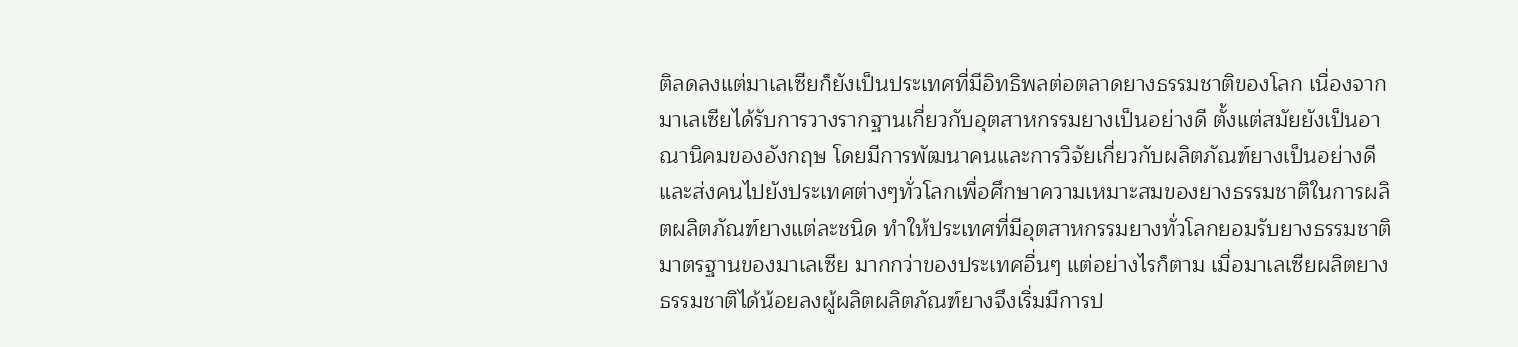ติลดลงแต่มาเลเซียก็ยังเป็นประเทศที่มีอิทธิพลต่อตลาดยางธรรมชาติของโลก เนื่องจากมาเลเซียได้รับการวางรากฐานเกี่ยวกับอุตสาหกรรมยางเป็นอย่างดี ตั้งแต่สมัยยังเป็นอาณานิคมของอังกฤษ โดยมีการพัฒนาคนและการวิจัยเกี่ยวกับผลิตภัณฑ์ยางเป็นอย่างดี และส่งคนไปยังประเทศต่างๆทั่วโลกเพื่อศึกษาความเหมาะสมของยางธรรมชาติในการผลิตผลิตภัณฑ์ยางแต่ละชนิด ทำให้ประเทศที่มีอุตสาหกรรมยางทั่วโลกยอมรับยางธรรมชาติมาตรฐานของมาเลเซีย มากกว่าของประเทศอื่นๆ แต่อย่างไรก็ตาม เมื่อมาเลเซียผลิตยางธรรมชาติได้น้อยลงผู้ผลิตผลิตภัณฑ์ยางจึงเริ่มมีการป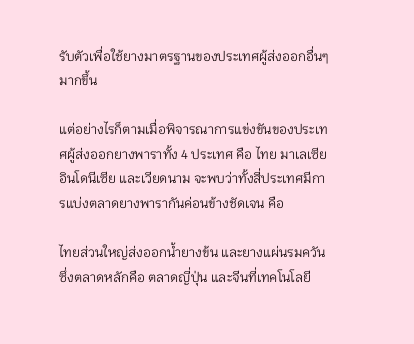รับตัวเพื่อใช้ยางมาตรฐานของประเทศผู้ส่งออกอื่นๆมากขึ้น

แต่อย่างไรก็ตามเมื่อพิจารณาการแข่งขันของประเทศผู้ส่งออกยางพาราทั้ง 4 ประเทศ คือ ไทย มาเลเซีย อินโดนีเซีย และเวียดนาม จะพบว่าทั้งสี่ประเทศมีการแบ่งตลาดยางพารากันค่อนข้างชัดเจน คือ

ไทยส่วนใหญ่ส่งออกน้ำยางข้น และยางแผ่นรมควัน ซึ่งตลาดหลักคือ ตลาดญี่ปุ่น และจีนที่เทคโนโลยี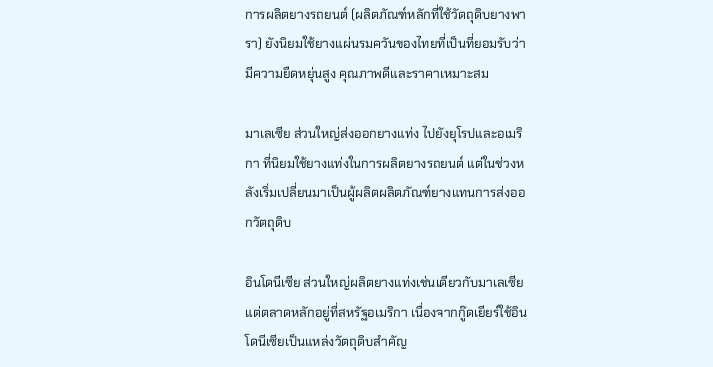การผลิตยางรถยนต์ (ผลิตภัณฑ์หลักที่ใช้วัตถุดิบยางพารา) ยังนิยมใช้ยางแผ่นรมควันของไทยที่เป็นที่ยอมรับว่ามีความยืดหยุ่นสูง คุณภาพดีและราคาเหมาะสม

มาเลเซีย ส่วนใหญ่ส่งออกยางแท่ง ไปยังยุโรปและอเมริกา ที่นิยมใช้ยางแท่งในการผลิตยางรถยนต์ แต่ในช่วงหลังเริ่มเปลี่ยนมาเป็นผู้ผลิตผลิตภัณฑ์ยางแทนการส่งออกวัตถุดิบ

อินโดนีเซีย ส่วนใหญ่ผลิตยางแท่งเช่นเดียวกับมาเลเซีย แต่ตลาดหลักอยู่ที่สหรัฐอเมริกา เนื่องจากกู๊ดเยียร์ใช้อินโดนีเซียเป็นแหล่งวัตถุดิบสำคัญ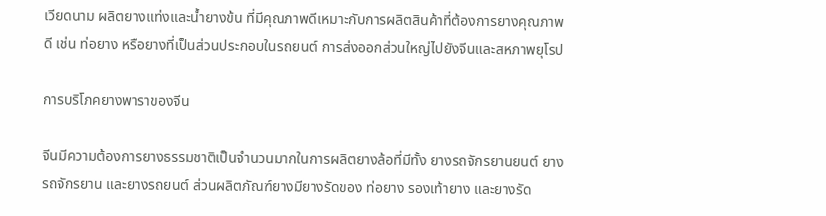เวียดนาม ผลิตยางแท่งและน้ำยางข้น ที่มีคุณภาพดีเหมาะกับการผลิตสินค้าที่ต้องการยางคุณภาพดี เช่น ท่อยาง หรือยางที่เป็นส่วนประกอบในรถยนต์ การส่งออกส่วนใหญ่ไปยังจีนและสหภาพยุโรป

การบริโภคยางพาราของจีน

จีนมีความต้องการยางธรรมชาติเป็นจำนวนมากในการผลิตยางล้อที่มีทั้ง ยางรถจักรยานยนต์ ยางรถจักรยาน และยางรถยนต์ ส่วนผลิตภัณฑ์ยางมียางรัดของ ท่อยาง รองเท้ายาง และยางรัด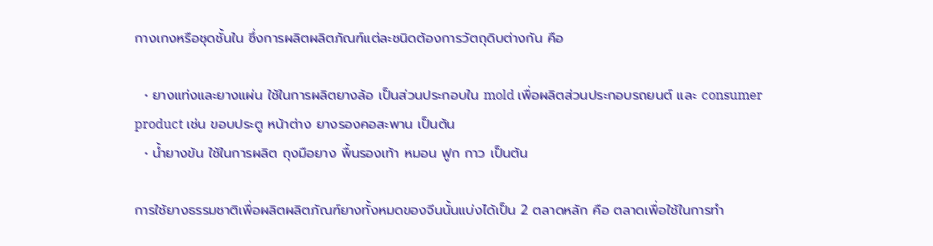กางเกงหรือชุดชั้นใน ซึ่งการผลิตผลิตภัณฑ์แต่ละชนิดต้องการวัตถุดิบต่างกัน คือ

  • ยางแท่งและยางแผ่น ใช้ในการผลิตยางล้อ เป็นส่วนประกอบใน mold เพื่อผลิตส่วนประกอบรถยนต์ และ consumer product เช่น ขอบประตู หน้าต่าง ยางรองคอสะพาน เป็นต้น
  • น้ำยางข้น ใช้ในการผลิต ถุงมือยาง พื้นรองเท้า หมอน ฟูก กาว เป็นต้น

การใช้ยางธรรมชาติเพื่อผลิตผลิตภัณฑ์ยางทั้งหมดของจีนนั้นแบ่งได้เป็น 2 ตลาดหลัก คือ ตลาดเพื่อใช้ในการทำ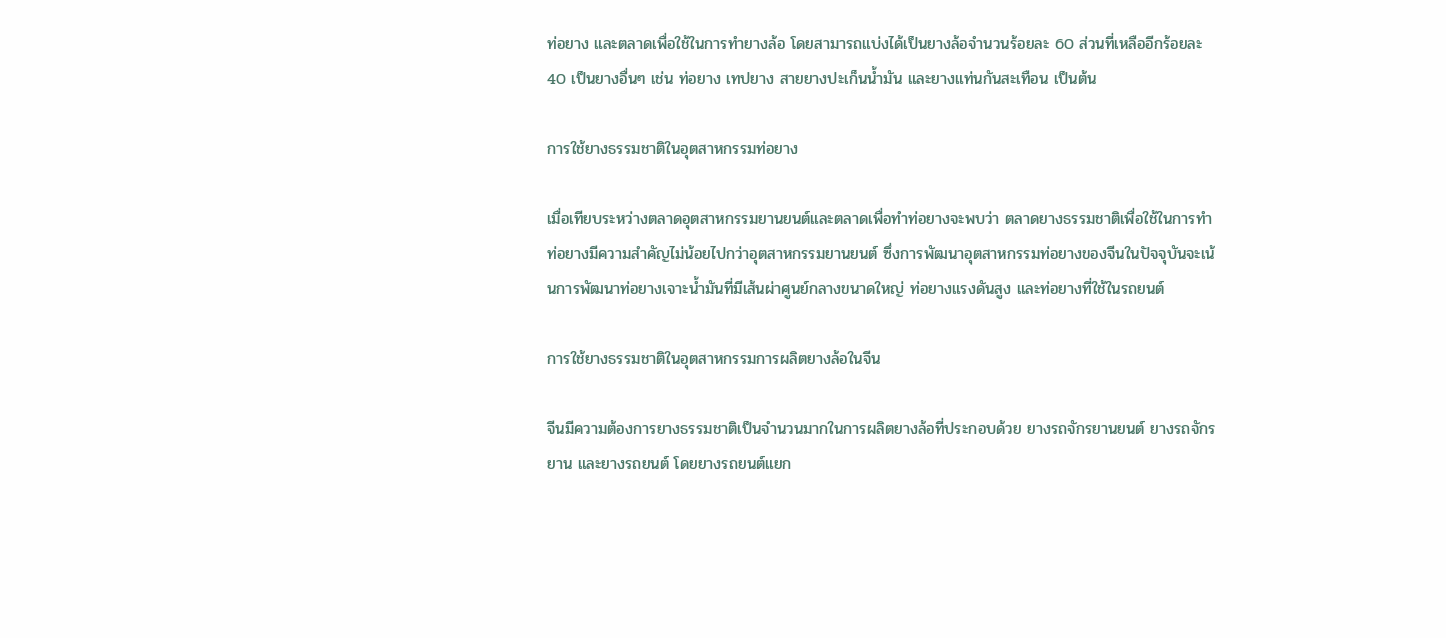ท่อยาง และตลาดเพื่อใช้ในการทำยางล้อ โดยสามารถแบ่งได้เป็นยางล้อจำนวนร้อยละ 60 ส่วนที่เหลืออีกร้อยละ 40 เป็นยางอื่นๆ เช่น ท่อยาง เทปยาง สายยางปะเก็นน้ำมัน และยางแท่นกันสะเทือน เป็นต้น

การใช้ยางธรรมชาติในอุตสาหกรรมท่อยาง

เมื่อเทียบระหว่างตลาดอุตสาหกรรมยานยนต์และตลาดเพื่อทำท่อยางจะพบว่า ตลาดยางธรรมชาติเพื่อใช้ในการทำท่อยางมีความสำคัญไม่น้อยไปกว่าอุตสาหกรรมยานยนต์ ซึ่งการพัฒนาอุตสาหกรรมท่อยางของจีนในปัจจุบันจะเน้นการพัฒนาท่อยางเจาะน้ำมันที่มีเส้นผ่าศูนย์กลางขนาดใหญ่ ท่อยางแรงดันสูง และท่อยางที่ใช้ในรถยนต์

การใช้ยางธรรมชาติในอุตสาหกรรมการผลิตยางล้อในจีน

จีนมีความต้องการยางธรรมชาติเป็นจำนวนมากในการผลิตยางล้อที่ประกอบด้วย ยางรถจักรยานยนต์ ยางรถจักรยาน และยางรถยนต์ โดยยางรถยนต์แยก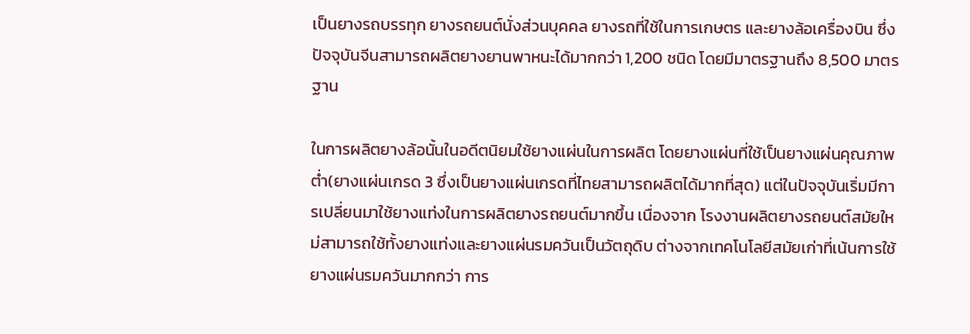เป็นยางรถบรรทุก ยางรถยนต์นั่งส่วนบุคคล ยางรถที่ใช้ในการเกษตร และยางล้อเครื่องบิน ซึ่งปัจจุบันจีนสามารถผลิตยางยานพาหนะได้มากกว่า 1,200 ชนิด โดยมีมาตรฐานถึง 8,500 มาตรฐาน

ในการผลิตยางล้อนั้นในอดีตนิยมใช้ยางแผ่นในการผลิต โดยยางแผ่นที่ใช้เป็นยางแผ่นคุณภาพต่ำ(ยางแผ่นเกรด 3 ซึ่งเป็นยางแผ่นเกรดที่ไทยสามารถผลิตได้มากที่สุด) แต่ในปัจจุบันเริ่มมีการเปลี่ยนมาใช้ยางแท่งในการผลิตยางรถยนต์มากขึ้น เนื่องจาก โรงงานผลิตยางรถยนต์สมัยใหม่สามารถใช้ทั้งยางแท่งและยางแผ่นรมควันเป็นวัตถุดิบ ต่างจากเทคโนโลยีสมัยเก่าที่เน้นการใช้ยางแผ่นรมควันมากกว่า การ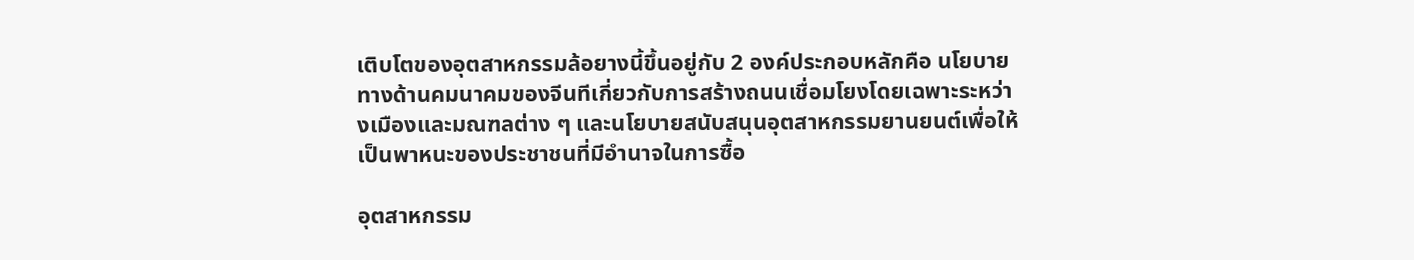เติบโตของอุตสาหกรรมล้อยางนี้ขึ้นอยู่กับ 2 องค์ประกอบหลักคือ นโยบายทางด้านคมนาคมของจีนทีเกี่ยวกับการสร้างถนนเชื่อมโยงโดยเฉพาะระหว่างเมืองและมณฑลต่าง ๆ และนโยบายสนับสนุนอุตสาหกรรมยานยนต์เพื่อให้เป็นพาหนะของประชาชนที่มีอำนาจในการซื้อ

อุตสาหกรรม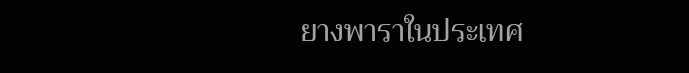ยางพาราในประเทศ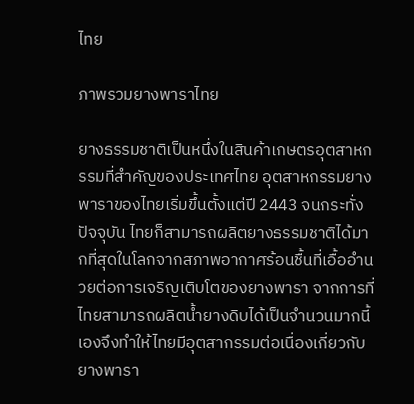ไทย

ภาพรวมยางพาราไทย

ยางธรรมชาติเป็นหนึ่งในสินค้าเกษตรอุตสาหกรรมที่สำคัญของประเทศไทย อุตสาหกรรมยางพาราของไทยเริ่มขึ้นตั้งแต่ปี 2443 จนกระทั่งปัจจุบัน ไทยก็สามารถผลิตยางธรรมชาติได้มากที่สุดในโลกจากสภาพอากาศร้อนชื้นที่เอื้ออำนวยต่อการเจริญเติบโตของยางพารา จากการที่ไทยสามารถผลิตน้ำยางดิบได้เป็นจำนวนมากนี้เองจึงทำให้ไทยมีอุตสากรรมต่อเนื่องเกี่ยวกับยางพารา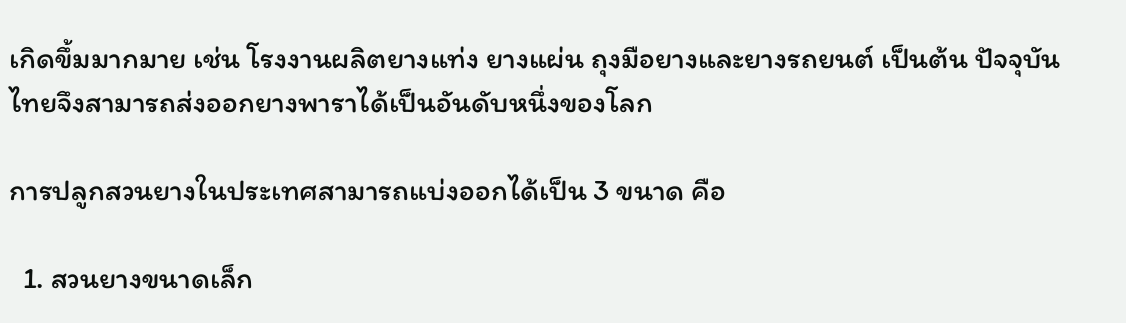เกิดขึ้มมากมาย เช่น โรงงานผลิตยางแท่ง ยางแผ่น ถุงมือยางและยางรถยนต์ เป็นต้น ปัจจุบันไทยจึงสามารถส่งออกยางพาราได้เป็นอันดับหนึ่งของโลก

การปลูกสวนยางในประเทศสามารถแบ่งออกได้เป็น 3 ขนาด คือ

  1. สวนยางขนาดเล็ก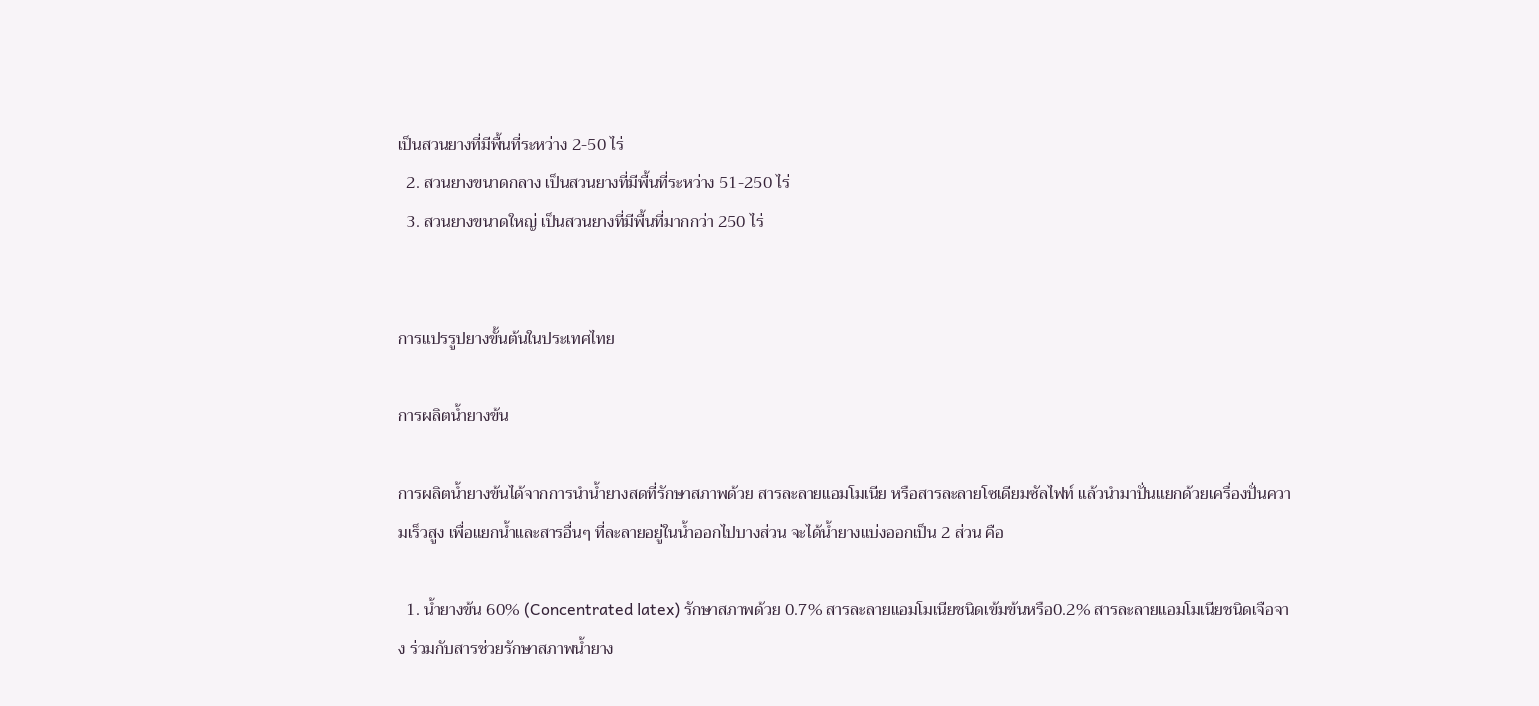เป็นสวนยางที่มีพื้นที่ระหว่าง 2-50 ไร่
  2. สวนยางขนาดกลาง เป็นสวนยางที่มีพื้นที่ระหว่าง 51-250 ไร่
  3. สวนยางขนาดใหญ่ เป็นสวนยางที่มีพื้นที่มากกว่า 250 ไร่


การแปรรูปยางขั้นต้นในประเทศไทย

การผลิตน้ำยางข้น

การผลิตน้ำยางข้นได้จากการนำน้ำยางสดที่รักษาสภาพด้วย สารละลายแอมโมเนีย หรือสารละลายโซเดียมซัลไฟท์ แล้วนำมาปั่นแยกด้วยเครื่องปั่นความเร็วสูง เพื่อแยกน้ำและสารอื่นๆ ที่ละลายอยู่ในน้ำออกไปบางส่วน จะได้น้ำยางแบ่งออกเป็น 2 ส่วน คือ

  1. น้ำยางข้น 60% (Concentrated latex) รักษาสภาพด้วย 0.7% สารละลายแอมโมเนียชนิดเข้มข้นหรือ0.2% สารละลายแอมโมเนียชนิดเจือจาง ร่วมกับสารช่วยรักษาสภาพน้ำยาง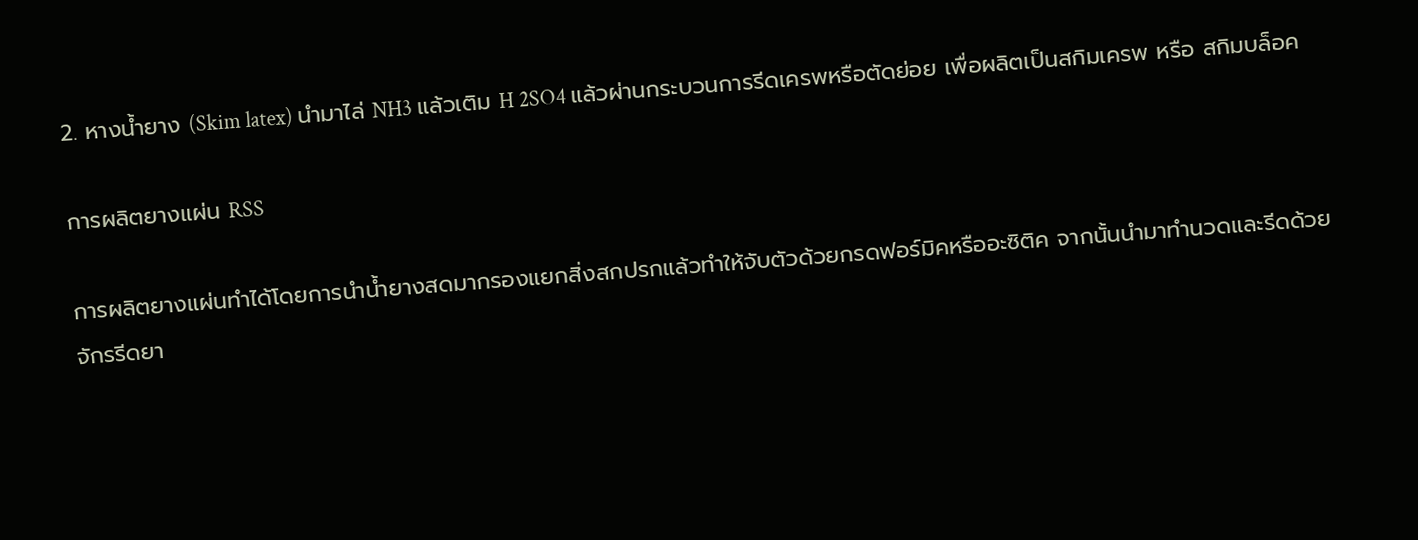2. หางน้ำยาง (Skim latex) นำมาไล่ NH3 แล้วเติม H 2SO4 แล้วผ่านกระบวนการรีดเครพหรือตัดย่อย เพื่อผลิตเป็นสกิมเครพ หรือ สกิมบล็อค

การผลิตยางแผ่น RSS

การผลิตยางแผ่นทำได้โดยการนำน้ำยางสดมากรองแยกสิ่งสกปรกแล้วทำให้จับตัวด้วยกรดฟอร์มิคหรืออะซิติค จากนั้นนำมาทำนวดและรีดด้วยจักรรีดยา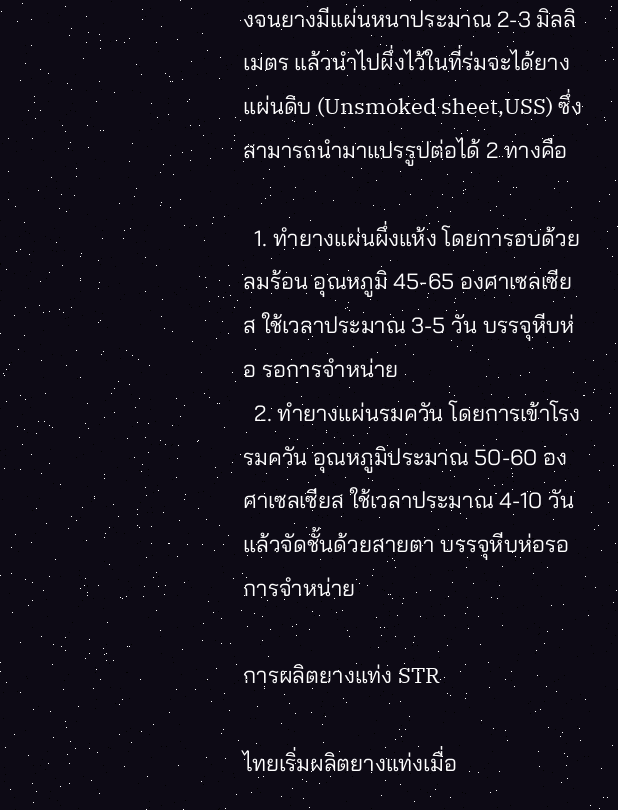งจนยางมีแผ่นหนาประมาณ 2-3 มิลลิเมตร แล้วนำไปผึ่งไว้ในที่ร่มจะได้ยางแผ่นดิบ (Unsmoked sheet,USS) ซึ่งสามารถนำมาแปรรูปต่อได้ 2 ทางคือ

  1. ทำยางแผ่นผึ่งแห้ง โดยการอบด้วยลมร้อน อุณหภูมิ 45-65 องศาเซลเซียส ใช้เวลาประมาณ 3-5 วัน บรรจุหีบห่อ รอการจำหน่าย
  2. ทำยางแผ่นรมควัน โดยการเข้าโรงรมควัน อุณหภูมิประมาณ 50-60 องศาเซลเซียส ใช้เวลาประมาณ 4-10 วัน แล้วจัดชั้นด้วยสายตา บรรจุหีบห่อรอการจำหน่าย

การผลิตยางแท่ง STR

ไทยเริ่มผลิตยางแท่งเมื่อ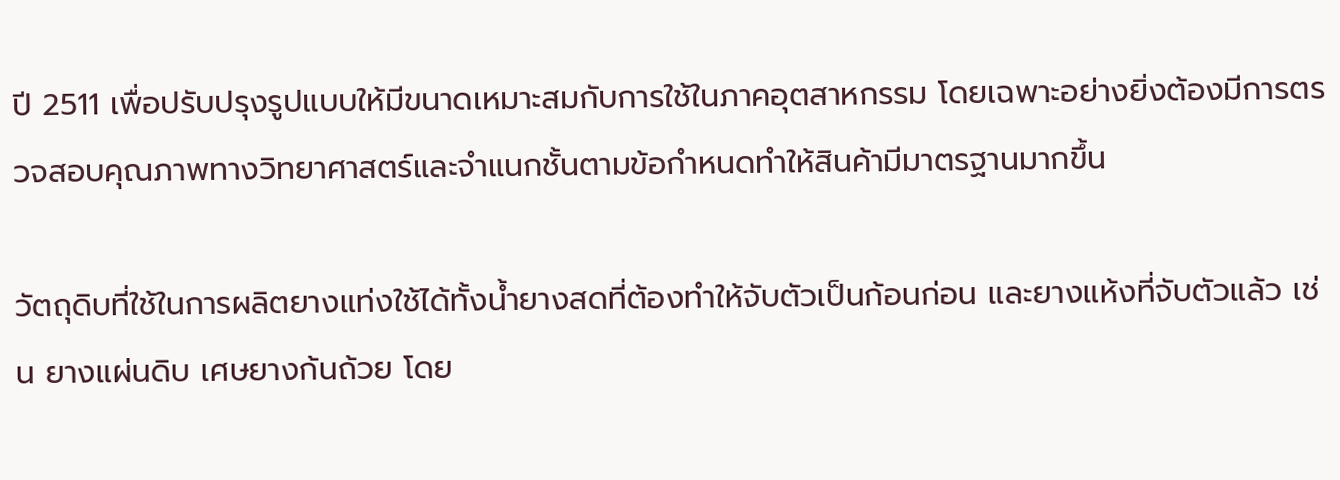ปี 2511 เพื่อปรับปรุงรูปแบบให้มีขนาดเหมาะสมกับการใช้ในภาคอุตสาหกรรม โดยเฉพาะอย่างยิ่งต้องมีการตรวจสอบคุณภาพทางวิทยาศาสตร์และจำแนกชั้นตามข้อกำหนดทำให้สินค้ามีมาตรฐานมากขึ้น

วัตถุดิบที่ใช้ในการผลิตยางแท่งใช้ได้ทั้งน้ำยางสดที่ต้องทำให้จับตัวเป็นก้อนก่อน และยางแห้งที่จับตัวแล้ว เช่น ยางแผ่นดิบ เศษยางก้นถ้วย โดย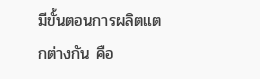มีขั้นตอนการผลิตแตกต่างกัน คือ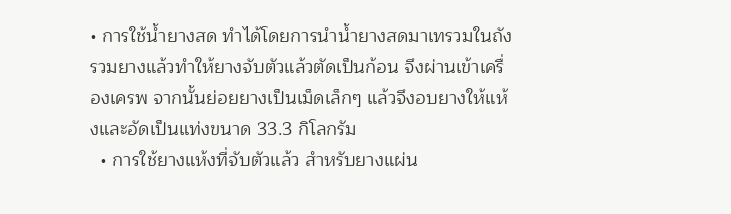• การใช้น้ำยางสด ทำได้โดยการนำน้ำยางสดมาเทรวมในถังรวมยางแล้วทำให้ยางจับตัวแล้วตัดเป็นก้อน จึงผ่านเข้าเครื่องเครพ จากนั้นย่อยยางเป็นเม็ดเล็กๆ แล้วจึงอบยางให้แห้งและอัดเป็นแท่งขนาด 33.3 กิโลกรัม
  • การใช้ยางแห้งที่จับตัวแล้ว สำหรับยางแผ่น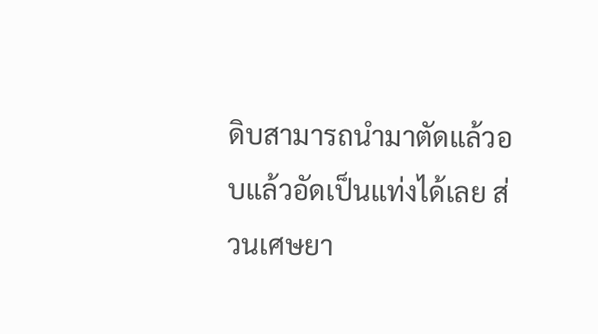ดิบสามารถนำมาตัดแล้วอบแล้วอัดเป็นแท่งได้เลย ส่วนเศษยา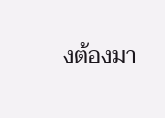งต้องมา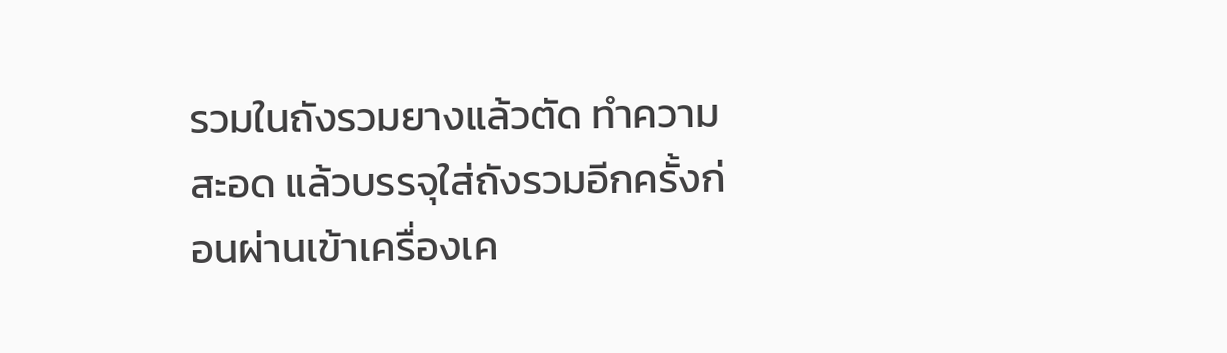รวมในถังรวมยางแล้วตัด ทำความสะอด แล้วบรรจุใส่ถังรวมอีกครั้งก่อนผ่านเข้าเครื่องเค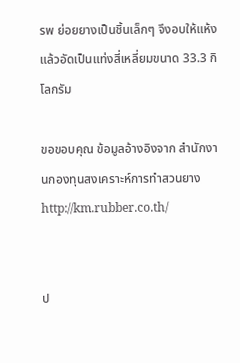รพ ย่อยยางเป็นชิ้นเล็กๆ จึงอบให้แห้งแล้วอัดเป็นแท่งสี่เหลี่ยมขนาด 33.3 กิโลกรัม

ขอขอบคุณ ข้อมูลอ้างอิงจาก สำนักงานกองทุนสงเคราะห์การทำสวนยาง http://km.rubber.co.th/


ป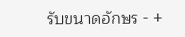รับขนาดอักษร - +